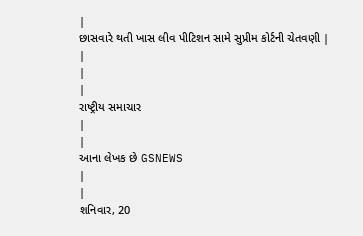|
છાસવારે થતી ખાસ લીવ પીટિશન સામે સુપ્રીમ કોર્ટની ચેતવણી |
|
|
|
રાષ્ટ્રીય સમાચાર
|
|
આના લેખક છે GSNEWS
|
|
શનિવાર, 20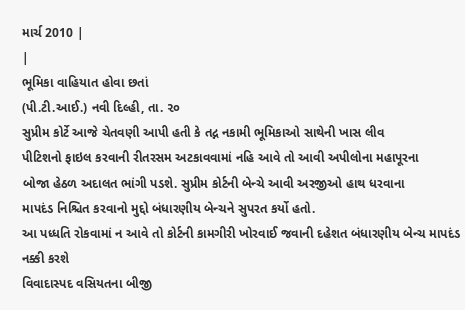માર્ચ 2010 |
|
ભૂમિકા વાહિયાત હોવા છતાં
(પી.ટી.આઈ.) નવી દિલ્હી, તા. ૨૦
સુપ્રીમ કોર્ટે આજે ચેતવણી આપી હતી કે તદ્ન નકામી ભૂમિકાઓ સાથેની ખાસ લીવ
પીટિશનો ફાઇલ કરવાની રીતરસમ અટકાવવામાં નહિ આવે તો આવી અપીલોના મહાપૂરના
બોજા હેઠળ અદાલત ભાંગી પડશે. સુપ્રીમ કોર્ટની બેન્ચે આવી અરજીઓ હાથ ધરવાના
માપદંડ નિશ્ચિત કરવાનો મુદ્દો બંધારણીય બેન્ચને સુપરત કર્યો હતો.
આ પધ્ધતિ રોકવામાં ન આવે તો કોર્ટની કામગીરી ખોરવાઈ જવાની દહેશત બંધારણીય બેન્ચ માપદંડ નક્કી કરશે
વિવાદાસ્પદ વસિયતના બીજી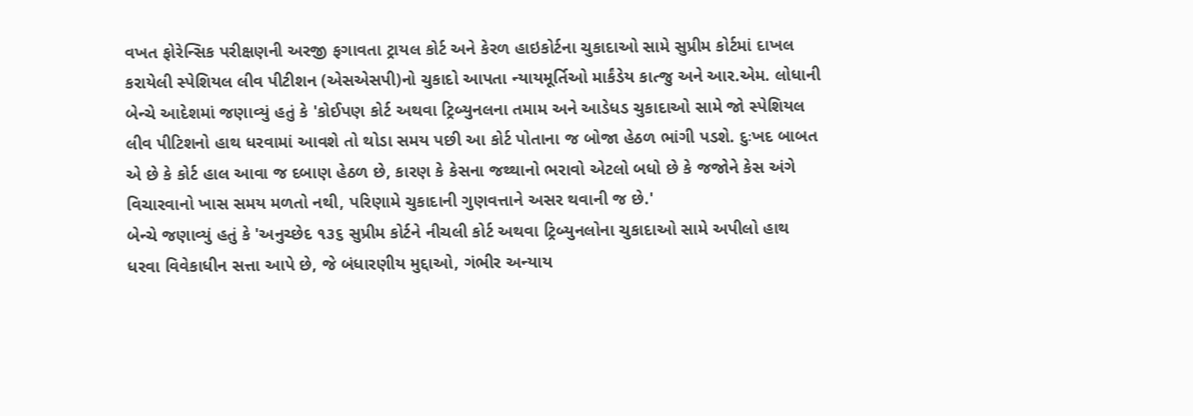વખત ફોરેન્સિક પરીક્ષણની અરજી ફગાવતા ટ્રાયલ કોર્ટ અને કેરળ હાઇકોર્ટના ચુકાદાઓ સામે સુપ્રીમ કોર્ટમાં દાખલ કરાયેલી સ્પેશિયલ લીવ પીટીશન (એસએસપી)નો ચુકાદો આપતા ન્યાયમૂર્તિઓ માર્કંડેય કાત્જુ અને આર.એમ. લોધાની બેન્ચે આદેશમાં જણાવ્યું હતું કે 'કોઈપણ કોર્ટ અથવા ટ્રિબ્યુનલના તમામ અને આડેધડ ચુકાદાઓ સામે જો સ્પેશિયલ લીવ પીટિશનો હાથ ધરવામાં આવશે તો થોડા સમય પછી આ કોર્ટ પોતાના જ બોજા હેઠળ ભાંગી પડશે. દુઃખદ બાબત એ છે કે કોર્ટ હાલ આવા જ દબાણ હેઠળ છે, કારણ કે કેસના જથ્થાનો ભરાવો એટલો બધો છે કે જજોને કેસ અંગે વિચારવાનો ખાસ સમય મળતો નથી, પરિણામે ચુકાદાની ગુણવત્તાને અસર થવાની જ છે.'
બેન્ચે જણાવ્યું હતું કે 'અનુચ્છેદ ૧૩૬ સુપ્રીમ કોર્ટને નીચલી કોર્ટ અથવા ટ્રિબ્યુનલોના ચુકાદાઓ સામે અપીલો હાથ ધરવા વિવેકાધીન સત્તા આપે છે, જે બંધારણીય મુદ્દાઓ, ગંભીર અન્યાય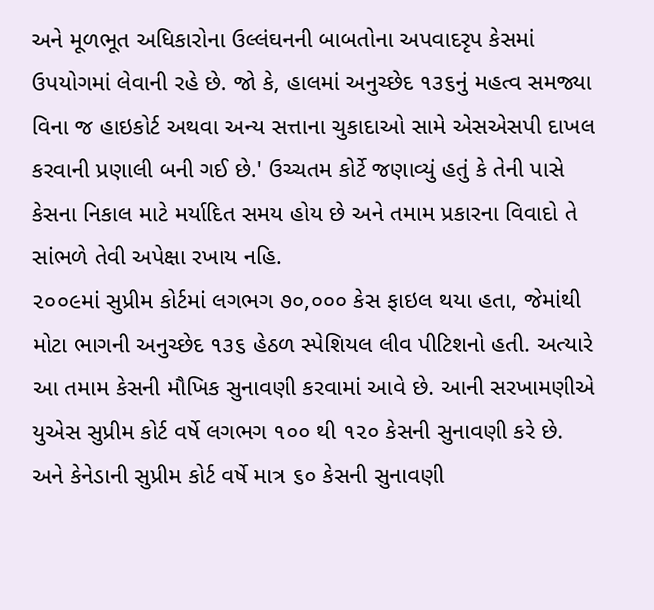અને મૂળભૂત અધિકારોના ઉલ્લંઘનની બાબતોના અપવાદરૃપ કેસમાં ઉપયોગમાં લેવાની રહે છે. જો કે, હાલમાં અનુચ્છેદ ૧૩૬નું મહત્વ સમજ્યા વિના જ હાઇકોર્ટ અથવા અન્ય સત્તાના ચુકાદાઓ સામે એસએસપી દાખલ કરવાની પ્રણાલી બની ગઈ છે.' ઉચ્ચતમ કોર્ટે જણાવ્યું હતું કે તેની પાસે કેસના નિકાલ માટે મર્યાદિત સમય હોય છે અને તમામ પ્રકારના વિવાદો તે સાંભળે તેવી અપેક્ષા રખાય નહિ.
૨૦૦૯માં સુપ્રીમ કોર્ટમાં લગભગ ૭૦,૦૦૦ કેસ ફાઇલ થયા હતા, જેમાંથી મોટા ભાગની અનુચ્છેદ ૧૩૬ હેઠળ સ્પેશિયલ લીવ પીટિશનો હતી. અત્યારે આ તમામ કેસની મૌખિક સુનાવણી કરવામાં આવે છે. આની સરખામણીએ યુએસ સુપ્રીમ કોર્ટ વર્ષે લગભગ ૧૦૦ થી ૧૨૦ કેસની સુનાવણી કરે છે. અને કેનેડાની સુપ્રીમ કોર્ટ વર્ષે માત્ર ૬૦ કેસની સુનાવણી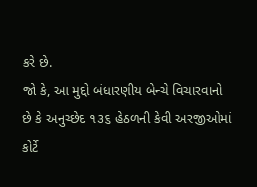કરે છે.
જો કે, આ મુદ્દો બંધારણીય બેન્ચે વિચારવાનો છે કે અનુચ્છેદ ૧૩૬ હેઠળની કેવી અરજીઓમાં કોર્ટે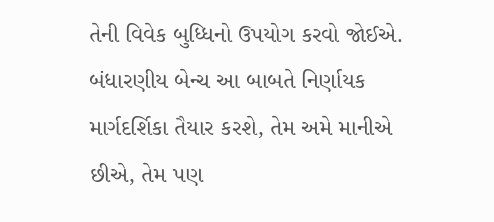તેની વિવેક બુધ્ધિનો ઉપયોગ કરવો જોઈએ. બંધારણીય બેન્ચ આ બાબતે નિર્ણાયક માર્ગદર્શિકા તૈયાર કરશે, તેમ અમે માનીએ છીએ, તેમ પણ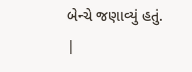બેન્ચે જણાવ્યું હતું.
|